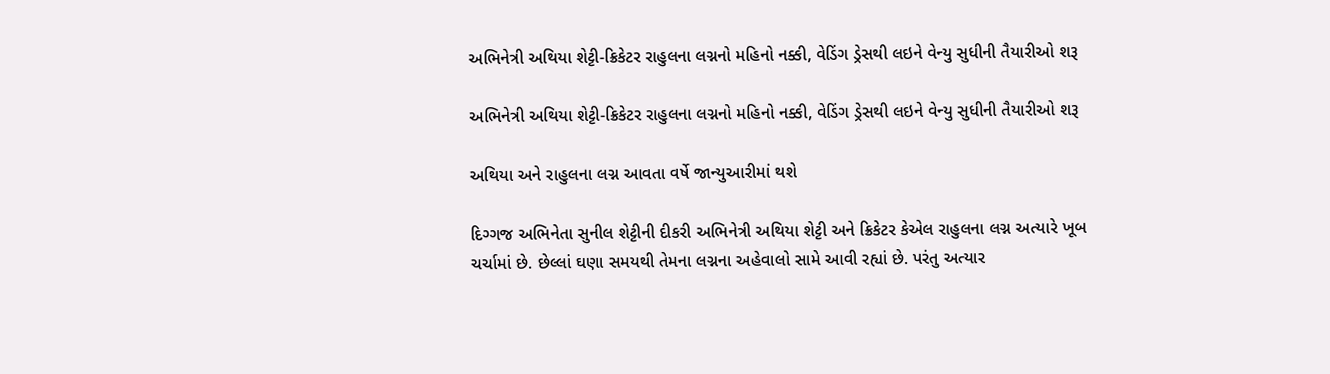અભિનેત્રી અથિયા શેટ્ટી-ક્રિકેટર રાહુલના લગ્નનો મહિનો નક્કી, વેડિંગ ડ્રેસથી લઇને વેન્યુ સુધીની તૈયારીઓ શરૂ

અભિનેત્રી અથિયા શેટ્ટી-ક્રિકેટર રાહુલના લગ્નનો મહિનો નક્કી, વેડિંગ ડ્રેસથી લઇને વેન્યુ સુધીની તૈયારીઓ શરૂ

અથિયા અને રાહુલના લગ્ન આવતા વર્ષે જાન્યુઆરીમાં થશે

દિગ્ગજ અભિનેતા સુનીલ શેટ્ટીની દીકરી અભિનેત્રી અથિયા શેટ્ટી અને ક્રિકેટર કેએલ રાહુલના લગ્ન અત્યારે ખૂબ ચર્ચામાં છે. છેલ્લાં ઘણા સમયથી તેમના લગ્નના અહેવાલો સામે આવી રહ્યાં છે. પરંતુ અત્યાર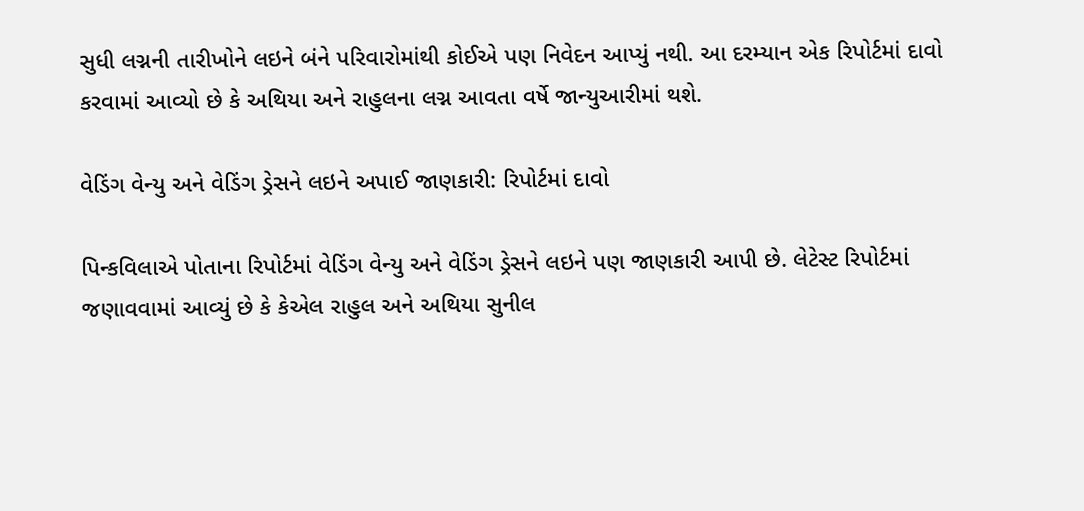સુધી લગ્નની તારીખોને લઇને બંને પરિવારોમાંથી કોઈએ પણ નિવેદન આપ્યું નથી. આ દરમ્યાન એક રિપોર્ટમાં દાવો કરવામાં આવ્યો છે કે અથિયા અને રાહુલના લગ્ન આવતા વર્ષે જાન્યુઆરીમાં થશે.

વેડિંગ વેન્યુ અને વેડિંગ ડ્રેસને લઇને અપાઈ જાણકારી: રિપોર્ટમાં દાવો

પિન્કવિલાએ પોતાના રિપોર્ટમાં વેડિંગ વેન્યુ અને વેડિંગ ડ્રેસને લઇને પણ જાણકારી આપી છે. લેટેસ્ટ રિપોર્ટમાં જણાવવામાં આવ્યું છે કે કેએલ રાહુલ અને અથિયા સુનીલ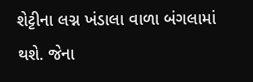શેટ્ટીના લગ્ન ખંડાલા વાળા બંગલામાં થશે. જેના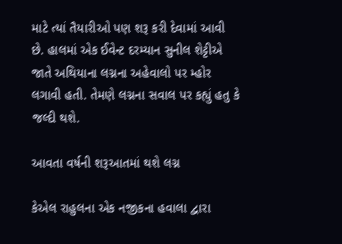માટે ત્યાં તૈયારીઓ પણ શરૂ કરી દેવામાં આવી છે. હાલમાં એક ઈવેન્ટ દરમ્યાન સુનીલ શેટ્ટીએ જાતે અથિયાના લગ્નના અહેવાલો પર મ્હોર લગાવી હતી. તેમણે લગ્નના સવાલ પર કહ્યું હતુ કે જલ્દી થશે.

આવતા વર્ષની શરૂઆતમાં થશે લગ્ન

કેએલ રાહુલના એક નજીકના હવાલા દ્વારા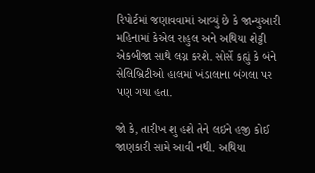રિપોર્ટમાં જણાવવામાં આવ્યું છે કે જાન્યુઆરી મહિનામાં કેએલ રાહુલ અને અથિયા શેટ્ટી એકબીજા સાથે લગ્ન કરશે. સોર્સે કહ્યું કે બંને સેલિબ્રિટીઓ હાલમાં ખંડાલાના બંગલા પર પણ ગયા હતા.

જો કે, તારીખ શુ હશે તેને લઇને હજી કોઈ જાણકારી સામે આવી નથી. અથિયા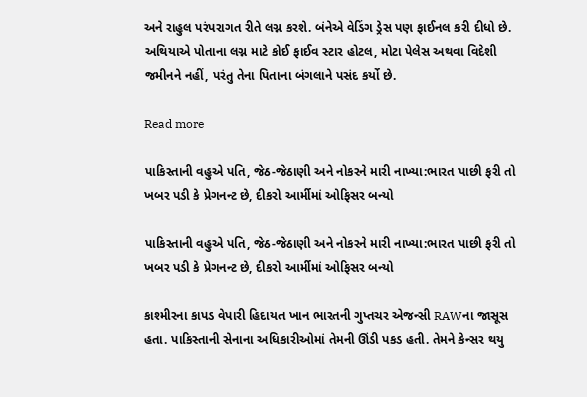અને રાહુલ પરંપરાગત રીતે લગ્ન કરશે. બંનેએ વેડિંગ ડ્રેસ પણ ફાઈનલ કરી દીધો છે. અથિયાએ પોતાના લગ્ન માટે કોઈ ફાઈવ સ્ટાર હોટલ, મોટા પેલેસ અથવા વિદેશી જમીનને નહીં, પરંતુ તેના પિતાના બંગલાને પસંદ કર્યો છે.

Read more

પાકિસ્તાની વહુએ પતિ, જેઠ-જેઠાણી અને નોકરને મારી નાખ્યા:ભારત પાછી ફરી તો ખબર પડી કે પ્રેગનન્ટ છે, દીકરો આર્મીમાં ઓફિસર બન્યો

પાકિસ્તાની વહુએ પતિ, જેઠ-જેઠાણી અને નોકરને મારી નાખ્યા:ભારત પાછી ફરી તો ખબર પડી કે પ્રેગનન્ટ છે, દીકરો આર્મીમાં ઓફિસર બન્યો

કાશ્મીરના કાપડ વેપારી હિદાયત ખાન ભારતની ગુપ્તચર એજન્સી RAWના જાસૂસ હતા. પાકિસ્તાની સેનાના અધિકારીઓમાં તેમની ઊંડી પકડ હતી. તેમને કેન્સર થયુ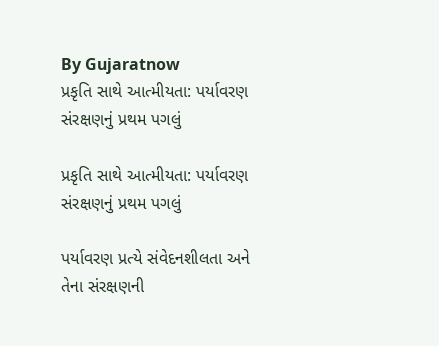By Gujaratnow
પ્રકૃતિ સાથે આત્મીયતા: પર્યાવરણ સંરક્ષણનું પ્રથમ પગલું

પ્રકૃતિ સાથે આત્મીયતા: પર્યાવરણ સંરક્ષણનું પ્રથમ પગલું

પર્યાવરણ પ્રત્યે સંવેદનશીલતા અને તેના સંરક્ષણની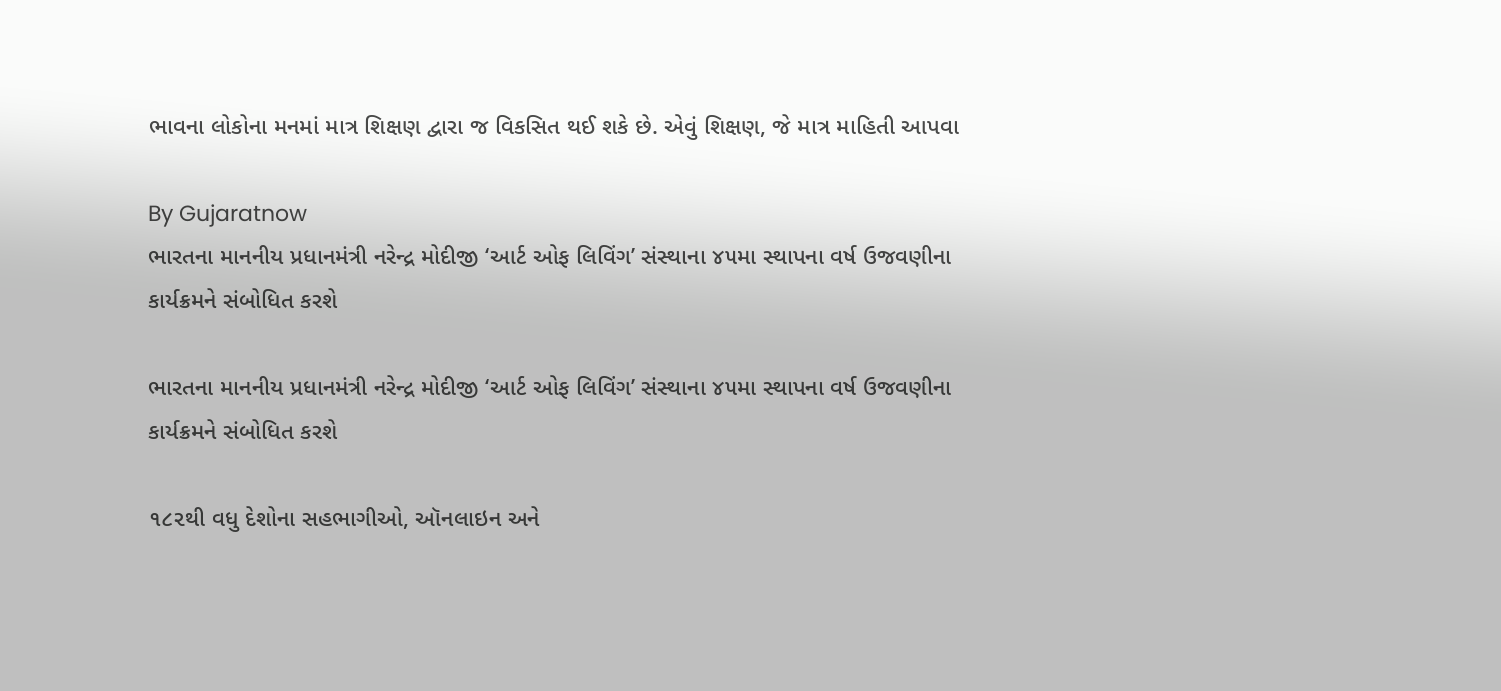ભાવના લોકોના મનમાં માત્ર શિક્ષણ દ્વારા જ વિકસિત થઈ શકે છે. એવું શિક્ષણ, જે માત્ર માહિતી આપવા

By Gujaratnow
ભારતના માનનીય પ્રધાનમંત્રી નરેન્દ્ર મોદીજી ‘આર્ટ ઓફ લિવિંગ’ સંસ્થાના ૪૫મા સ્થાપના વર્ષ ઉજવણીના કાર્યક્રમને સંબોધિત કરશે

ભારતના માનનીય પ્રધાનમંત્રી નરેન્દ્ર મોદીજી ‘આર્ટ ઓફ લિવિંગ’ સંસ્થાના ૪૫મા સ્થાપના વર્ષ ઉજવણીના કાર્યક્રમને સંબોધિત કરશે

૧૮૨થી વધુ દેશોના સહભાગીઓ, ઑનલાઇન અને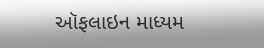ઑફલાઇન માધ્યમ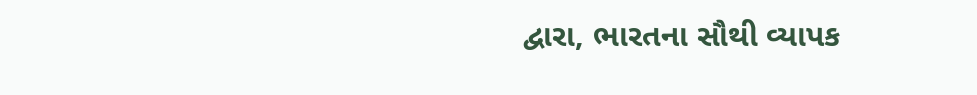દ્વારા, ભારતના સૌથી વ્યાપક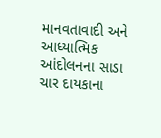માનવતાવાદી અને આધ્યાત્મિક આંદોલનના સાડા ચાર દાયકાના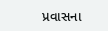પ્રવાસના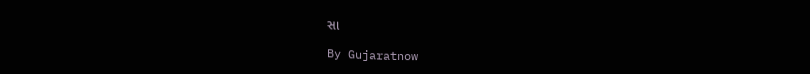સા

By Gujaratnow